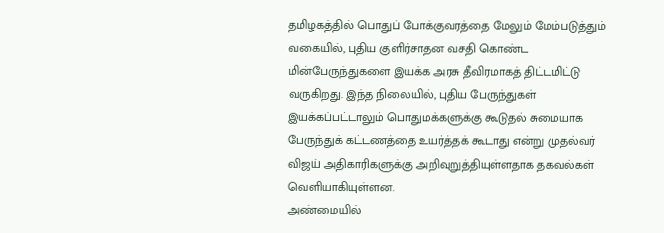தமிழகத்தில் பொதுப் போக்குவரத்தை மேலும் மேம்படுத்தும் வகையில், புதிய குளிர்சாதன வசதி கொண்ட மின்பேருந்துகளை இயக்க அரசு தீவிரமாகத் திட்டமிட்டு வருகிறது. இந்த நிலையில், புதிய பேருந்துகள் இயக்கப்பட்டாலும் பொதுமக்களுக்கு கூடுதல் சுமையாக பேருந்துக் கட்டணத்தை உயர்த்தக் கூடாது என்று முதல்வர் விஜய் அதிகாரிகளுக்கு அறிவுறுத்தியுள்ளதாக தகவல்கள் வெளியாகியுள்ளன.
அண்மையில்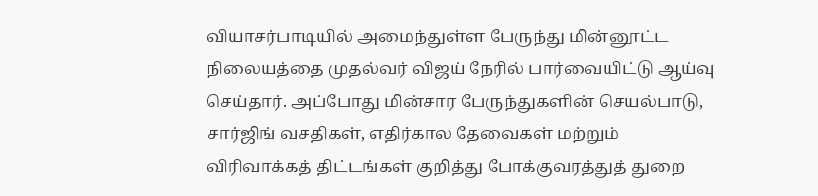வியாசர்பாடியில் அமைந்துள்ள பேருந்து மின்னூட்ட நிலையத்தை முதல்வர் விஜய் நேரில் பார்வையிட்டு ஆய்வு செய்தார். அப்போது மின்சார பேருந்துகளின் செயல்பாடு, சார்ஜிங் வசதிகள், எதிர்கால தேவைகள் மற்றும் விரிவாக்கத் திட்டங்கள் குறித்து போக்குவரத்துத் துறை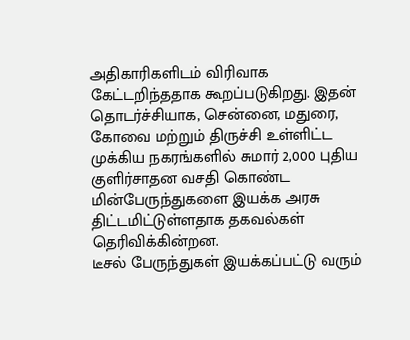அதிகாரிகளிடம் விரிவாக கேட்டறிந்ததாக கூறப்படுகிறது. இதன் தொடர்ச்சியாக, சென்னை, மதுரை, கோவை மற்றும் திருச்சி உள்ளிட்ட முக்கிய நகரங்களில் சுமார் 2,000 புதிய குளிர்சாதன வசதி கொண்ட மின்பேருந்துகளை இயக்க அரசு திட்டமிட்டுள்ளதாக தகவல்கள் தெரிவிக்கின்றன.
டீசல் பேருந்துகள் இயக்கப்பட்டு வரும்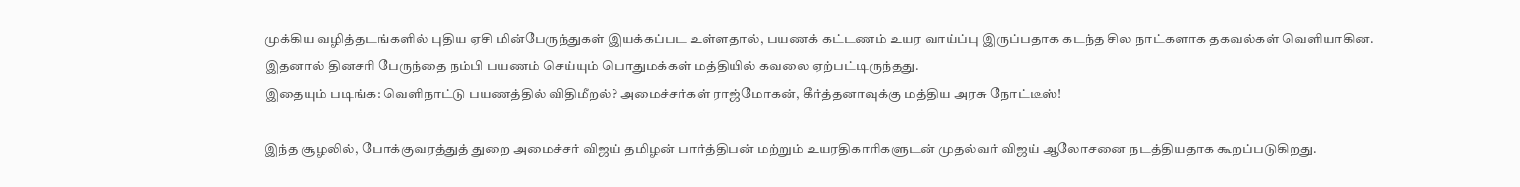முக்கிய வழித்தடங்களில் புதிய ஏசி மின்பேருந்துகள் இயக்கப்பட உள்ளதால், பயணக் கட்டணம் உயர வாய்ப்பு இருப்பதாக கடந்த சில நாட்களாக தகவல்கள் வெளியாகின. இதனால் தினசரி பேருந்தை நம்பி பயணம் செய்யும் பொதுமக்கள் மத்தியில் கவலை ஏற்பட்டிருந்தது.
இதையும் படிங்க: வெளிநாட்டு பயணத்தில் விதிமீறல்? அமைச்சர்கள் ராஜ்மோகன், கீர்த்தனாவுக்கு மத்திய அரசு நோட்டீஸ்!

இந்த சூழலில், போக்குவரத்துத் துறை அமைச்சர் விஜய் தமிழன் பார்த்திபன் மற்றும் உயரதிகாரிகளுடன் முதல்வர் விஜய் ஆலோசனை நடத்தியதாக கூறப்படுகிறது.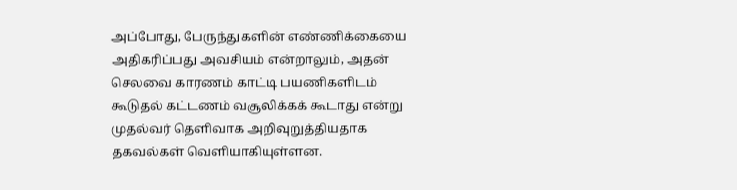அப்போது, பேருந்துகளின் எண்ணிக்கையை அதிகரிப்பது அவசியம் என்றாலும், அதன் செலவை காரணம் காட்டி பயணிகளிடம் கூடுதல் கட்டணம் வசூலிக்கக் கூடாது என்று முதல்வர் தெளிவாக அறிவுறுத்தியதாக தகவல்கள் வெளியாகியுள்ளன.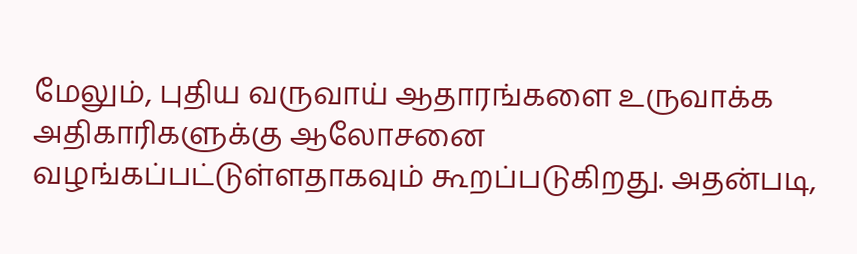மேலும், புதிய வருவாய் ஆதாரங்களை உருவாக்க அதிகாரிகளுக்கு ஆலோசனை வழங்கப்பட்டுள்ளதாகவும் கூறப்படுகிறது. அதன்படி,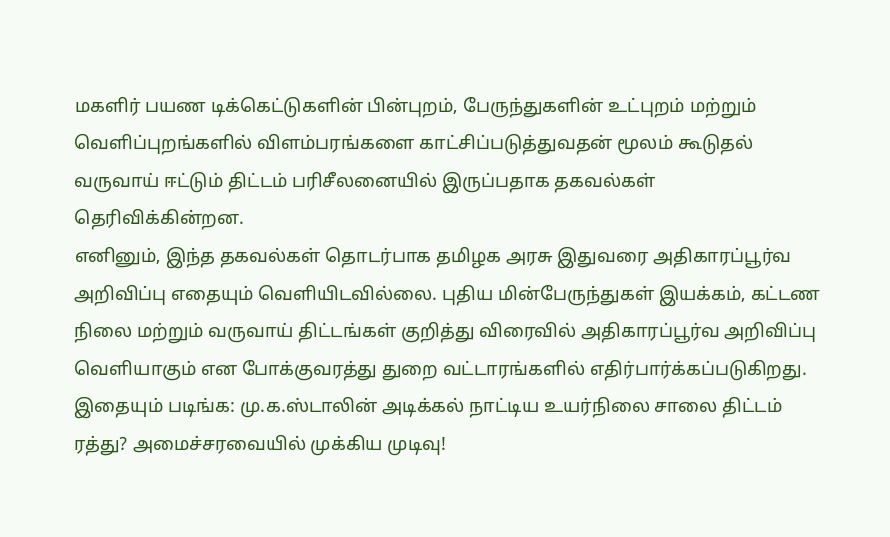மகளிர் பயண டிக்கெட்டுகளின் பின்புறம், பேருந்துகளின் உட்புறம் மற்றும் வெளிப்புறங்களில் விளம்பரங்களை காட்சிப்படுத்துவதன் மூலம் கூடுதல் வருவாய் ஈட்டும் திட்டம் பரிசீலனையில் இருப்பதாக தகவல்கள் தெரிவிக்கின்றன.
எனினும், இந்த தகவல்கள் தொடர்பாக தமிழக அரசு இதுவரை அதிகாரப்பூர்வ அறிவிப்பு எதையும் வெளியிடவில்லை. புதிய மின்பேருந்துகள் இயக்கம், கட்டண நிலை மற்றும் வருவாய் திட்டங்கள் குறித்து விரைவில் அதிகாரப்பூர்வ அறிவிப்பு வெளியாகும் என போக்குவரத்து துறை வட்டாரங்களில் எதிர்பார்க்கப்படுகிறது.
இதையும் படிங்க: மு.க.ஸ்டாலின் அடிக்கல் நாட்டிய உயர்நிலை சாலை திட்டம் ரத்து? அமைச்சரவையில் முக்கிய முடிவு!